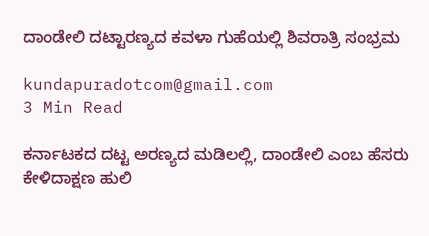ದಾಂಡೇಲಿ ದಟ್ಟಾರಣ್ಯದ ಕವಳಾ ಗುಹೆಯಲ್ಲಿ ಶಿವರಾತ್ರಿ ಸಂಭ್ರಮ

kundapuradotcom@gmail.com
3 Min Read

ಕರ್ನಾಟಕದ ದಟ್ಟ ಅರಣ್ಯದ ಮಡಿಲಲ್ಲಿ, ದಾಂಡೇಲಿ ಎಂಬ ಹೆಸರು ಕೇಳಿದಾಕ್ಷಣ ಹುಲಿ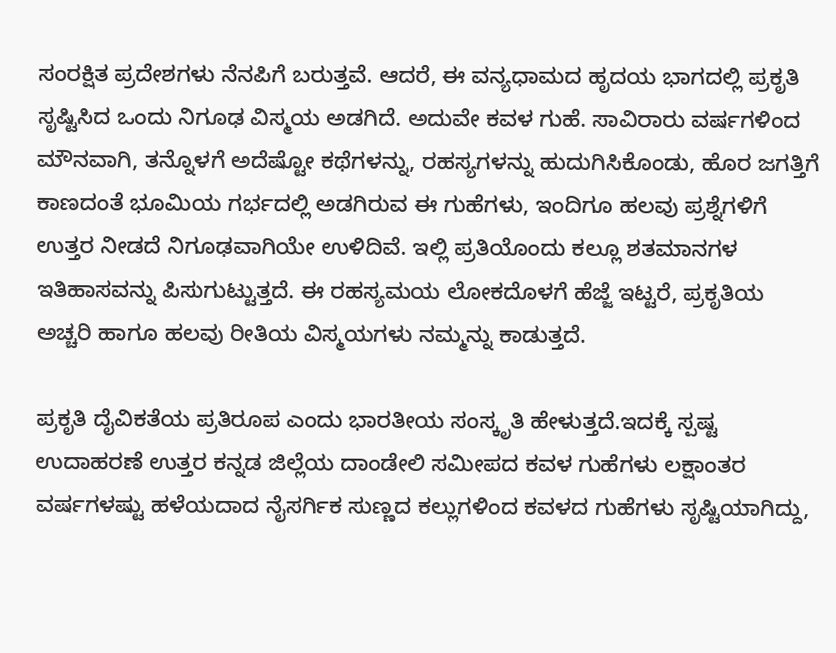ಸಂರಕ್ಷಿತ ಪ್ರದೇಶಗಳು ನೆನಪಿಗೆ ಬರುತ್ತವೆ. ಆದರೆ, ಈ ವನ್ಯಧಾಮದ ಹೃದಯ ಭಾಗದಲ್ಲಿ ಪ್ರಕೃತಿ ಸೃಷ್ಟಿಸಿದ ಒಂದು ನಿಗೂಢ ವಿಸ್ಮಯ ಅಡಗಿದೆ. ಅದುವೇ ಕವಳ ಗುಹೆ. ಸಾವಿರಾರು ವರ್ಷಗಳಿಂದ ಮೌನವಾಗಿ, ತನ್ನೊಳಗೆ ಅದೆಷ್ಟೋ ಕಥೆಗಳನ್ನು, ರಹಸ್ಯಗಳನ್ನು ಹುದುಗಿಸಿಕೊಂಡು, ಹೊರ ಜಗತ್ತಿಗೆ ಕಾಣದಂತೆ ಭೂಮಿಯ ಗರ್ಭದಲ್ಲಿ ಅಡಗಿರುವ ಈ ಗುಹೆಗಳು, ಇಂದಿಗೂ ಹಲವು ಪ್ರಶ್ನೆಗಳಿಗೆ ಉತ್ತರ ನೀಡದೆ ನಿಗೂಢವಾಗಿಯೇ ಉಳಿದಿವೆ. ಇಲ್ಲಿ ಪ್ರತಿಯೊಂದು ಕಲ್ಲೂ ಶತಮಾನಗಳ ಇತಿಹಾಸವನ್ನು ಪಿಸುಗುಟ್ಟುತ್ತದೆ. ಈ ರಹಸ್ಯಮಯ ಲೋಕದೊಳಗೆ ಹೆಜ್ಜೆ ಇಟ್ಟರೆ, ಪ್ರಕೃತಿಯ ಅಚ್ಚರಿ ಹಾಗೂ ಹಲವು ರೀತಿಯ ವಿಸ್ಮಯಗಳು ನಮ್ಮನ್ನು ಕಾಡುತ್ತದೆ.

ಪ್ರಕೃತಿ ದೈವಿಕತೆಯ ಪ್ರತಿರೂಪ ಎಂದು ಭಾರತೀಯ ಸಂಸ್ಕೃತಿ ಹೇಳುತ್ತದೆ.ಇದಕ್ಕೆ ಸ್ಪಷ್ಟ ಉದಾಹರಣೆ ಉತ್ತರ ಕನ್ನಡ ಜಿಲ್ಲೆಯ ದಾಂಡೇಲಿ ಸಮೀಪದ ಕವಳ ಗುಹೆಗಳು ಲಕ್ಷಾಂತರ ವರ್ಷಗಳಷ್ಟು ಹಳೆಯದಾದ ನೈಸರ್ಗಿಕ ಸುಣ್ಣದ ಕಲ್ಲುಗಳಿಂದ ಕವಳದ ಗುಹೆಗಳು ಸೃಷ್ಟಿಯಾಗಿದ್ದು,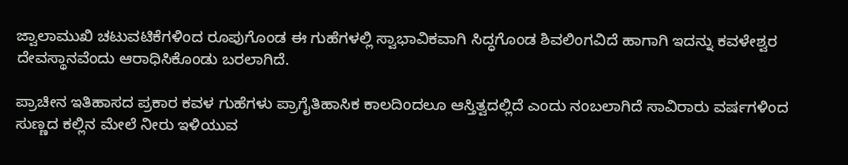ಜ್ವಾಲಾಮುಖಿ ಚಟುವಟಿಕೆಗಳಿಂದ ರೂಪುಗೊಂಡ ಈ ಗುಹೆಗಳಲ್ಲಿ ಸ್ವಾಭಾವಿಕವಾಗಿ ಸಿದ್ಧಗೊಂಡ ಶಿವಲಿಂಗವಿದೆ ಹಾಗಾಗಿ ಇದನ್ನು ಕವಳೇಶ್ವರ ದೇವಸ್ಥಾನವೆಂದು ಆರಾಧಿಸಿಕೊಂಡು ಬರಲಾಗಿದೆ.

ಪ್ರಾಚೀನ ಇತಿಹಾಸದ ಪ್ರಕಾರ ಕವಳ ಗುಹೆಗಳು ಪ್ರಾಗೈತಿಹಾಸಿಕ ಕಾಲದಿಂದಲೂ ಆಸ್ತಿತ್ವದಲ್ಲಿದೆ ಎಂದು ನಂಬಲಾಗಿದೆ ಸಾವಿರಾರು ವರ್ಷಗಳಿಂದ ಸುಣ್ಣದ ಕಲ್ಲಿನ ಮೇಲೆ ನೀರು ಇಳಿಯುವ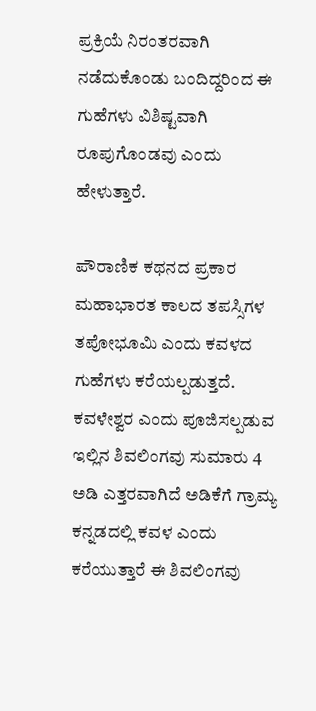ಪ್ರಕ್ರಿಯೆ ನಿರಂತರವಾಗಿ ನಡೆದುಕೊಂಡು ಬಂದಿದ್ದರಿಂದ ಈ ಗುಹೆಗಳು ವಿಶಿಷ್ಟವಾಗಿ ರೂಪುಗೊಂಡವು ಎಂದು ಹೇಳುತ್ತಾರೆ.

ಪೌರಾಣಿಕ ಕಥನದ ಪ್ರಕಾರ ಮಹಾಭಾರತ ಕಾಲದ ತಪಸ್ಸಿಗಳ ತಪೋಭೂಮಿ ಎಂದು ಕವಳದ ಗುಹೆಗಳು ಕರೆಯಲ್ಪಡುತ್ತದೆ. ಕವಳೇಶ್ವರ ಎಂದು ಪೂಜಿಸಲ್ಪಡುವ ಇಲ್ಲಿನ ಶಿವಲಿಂಗವು ಸುಮಾರು 4 ಅಡಿ ಎತ್ತರವಾಗಿದೆ ಅಡಿಕೆಗೆ ಗ್ರಾಮ್ಯ ಕನ್ನಡದಲ್ಲಿ ಕವಳ ಎಂದು ಕರೆಯುತ್ತಾರೆ ಈ ಶಿವಲಿಂಗವು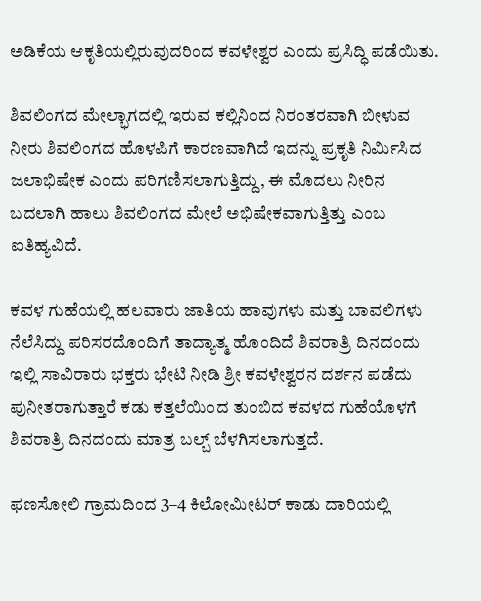ಅಡಿಕೆಯ ಆಕೃತಿಯಲ್ಲಿರುವುದರಿಂದ ಕವಳೇಶ್ವರ ಎಂದು ಪ್ರಸಿದ್ಧಿ ಪಡೆಯಿತು.

ಶಿವಲಿಂಗದ ಮೇಲ್ಭಾಗದಲ್ಲಿ ಇರುವ ಕಲ್ಲಿನಿಂದ ನಿರಂತರವಾಗಿ ಬೀಳುವ ನೀರು ಶಿವಲಿಂಗದ ಹೊಳಪಿಗೆ ಕಾರಣವಾಗಿದೆ ಇದನ್ನು ಪ್ರಕೃತಿ ನಿರ್ಮಿಸಿದ ಜಲಾಭಿಷೇಕ ಎಂದು ಪರಿಗಣಿಸಲಾಗುತ್ತಿದ್ದು, ಈ ಮೊದಲು ನೀರಿನ ಬದಲಾಗಿ ಹಾಲು ಶಿವಲಿಂಗದ ಮೇಲೆ ಅಭಿಷೇಕವಾಗುತ್ತಿತ್ತು ಎಂಬ ಐತಿಹ್ಯವಿದೆ.

ಕವಳ ಗುಹೆಯಲ್ಲಿ ಹಲವಾರು ಜಾತಿಯ ಹಾವುಗಳು ಮತ್ತು ಬಾವಲಿಗಳು ನೆಲೆಸಿದ್ದು ಪರಿಸರದೊಂದಿಗೆ ತಾದ್ಯಾತ್ಮ ಹೊಂದಿದೆ ಶಿವರಾತ್ರಿ ದಿನದಂದು ಇಲ್ಲಿ ಸಾವಿರಾರು ಭಕ್ತರು ಭೇಟಿ ನೀಡಿ ಶ್ರೀ ಕವಳೇಶ್ವರನ ದರ್ಶನ ಪಡೆದು ಪುನೀತರಾಗುತ್ತಾರೆ ಕಡು ಕತ್ತಲೆಯಿಂದ ತುಂಬಿದ ಕವಳದ ಗುಹೆಯೊಳಗೆ ಶಿವರಾತ್ರಿ ದಿನದಂದು ಮಾತ್ರ ಬಲ್ಬ್ ಬೆಳಗಿಸಲಾಗುತ್ತದೆ.

ಫಣಸೋಲಿ ಗ್ರಾಮದಿಂದ 3–4 ಕಿಲೋಮೀಟರ್ ಕಾಡು ದಾರಿಯಲ್ಲಿ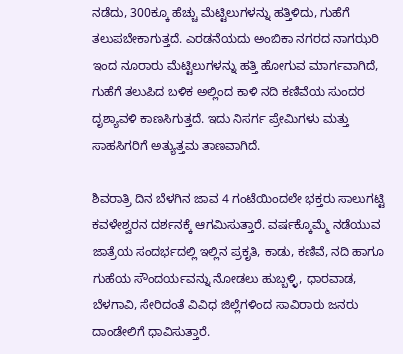ನಡೆದು, 300ಕ್ಕೂ ಹೆಚ್ಚು ಮೆಟ್ಟಿಲುಗಳನ್ನು ಹತ್ತಿಳಿದು, ಗುಹೆಗೆ ತಲುಪಬೇಕಾಗುತ್ತದೆ. ಎರಡನೆಯದು ಅಂಬಿಕಾ ನಗರದ ನಾಗಝರಿ ಇಂದ ನೂರಾರು ಮೆಟ್ಟಿಲುಗಳನ್ನು ಹತ್ತಿ ಹೋಗುವ ಮಾರ್ಗವಾಗಿದೆ, ಗುಹೆಗೆ ತಲುಪಿದ ಬಳಿಕ ಅಲ್ಲಿಂದ ಕಾಳಿ ನದಿ ಕಣಿವೆಯ ಸುಂದರ ದೃಶ್ಯಾವಳಿ ಕಾಣಸಿಗುತ್ತದೆ. ಇದು ನಿಸರ್ಗ ಪ್ರೇಮಿಗಳು ಮತ್ತು ಸಾಹಸಿಗರಿಗೆ ಅತ್ಯುತ್ತಮ ತಾಣವಾಗಿದೆ.

ಶಿವರಾತ್ರಿ ದಿನ ಬೆಳಗಿನ ಜಾವ 4 ಗಂಟೆಯಿಂದಲೇ ಭಕ್ತರು ಸಾಲುಗಟ್ಟಿ ಕವಳೇಶ್ವರನ ದರ್ಶನಕ್ಕೆ ಆಗಮಿಸುತ್ತಾರೆ. ವರ್ಷಕ್ಕೊಮ್ಮೆ ನಡೆಯುವ ಜಾತ್ರೆಯ ಸಂದರ್ಭದಲ್ಲಿ ಇಲ್ಲಿನ ಪ್ರಕೃತಿ, ಕಾಡು, ಕಣಿವೆ, ನದಿ ಹಾಗೂ ಗುಹೆಯ ಸೌಂದರ್ಯವನ್ನು ನೋಡಲು ಹುಬ್ಬಳ್ಳಿ, ಧಾರವಾಡ, ಬೆಳಗಾವಿ, ಸೇರಿದಂತೆ ವಿವಿಧ ಜಿಲ್ಲೆಗಳಿಂದ ಸಾವಿರಾರು ಜನರು ದಾಂಡೇಲಿಗೆ ಧಾವಿಸುತ್ತಾರೆ.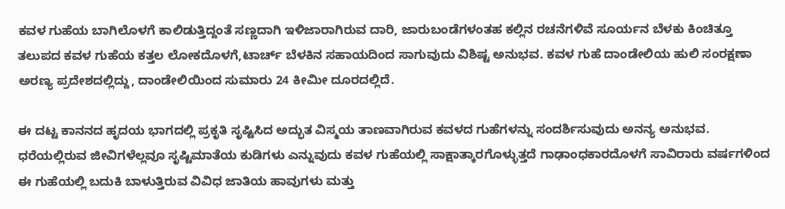ಕವಳ ಗುಹೆಯ ಬಾಗಿಲೊಳಗೆ ಕಾಲಿಡುತ್ತಿದ್ದಂತೆ ಸಣ್ಣದಾಗಿ ಇಳಿಜಾರಾಗಿರುವ ದಾರಿ, ಜಾರುಬಂಡೆಗಳಂತಹ ಕಲ್ಲಿನ ರಚನೆಗಳಿವೆ ಸೂರ್ಯನ ಬೆಳಕು ಕಿಂಚಿತ್ತೂ ತಲುಪದ ಕವಳ ಗುಹೆಯ ಕತ್ತಲ ಲೋಕದೊಳಗೆ,ಟಾರ್ಚ್ ಬೆಳಕಿನ ಸಹಾಯದಿಂದ ಸಾಗುವುದು ವಿಶಿಷ್ಟ ಅನುಭವ. ಕವಳ ಗುಹೆ ದಾಂಡೇಲಿಯ ಹುಲಿ ಸಂರಕ್ಷಣಾ ಅರಣ್ಯ ಪ್ರದೇಶದಲ್ಲಿದ್ದು, ದಾಂಡೇಲಿಯಿಂದ ಸುಮಾರು 24 ಕೀಮೀ ದೂರದಲ್ಲಿದೆ.

ಈ ದಟ್ಟ ಕಾನನದ ಹೃದಯ ಭಾಗದಲ್ಲಿ ಪ್ರಕೃತಿ ಸೃಷ್ಟಿಸಿದ ಅದ್ಭುತ ವಿಸ್ಮಯ ತಾಣವಾಗಿರುವ ಕವಳದ ಗುಹೆಗಳನ್ನು ಸಂದರ್ಶಿಸುವುದು ಅನನ್ಯ ಅನುಭವ. ಧರೆಯಲ್ಲಿರುವ ಜೀವಿಗಳೆಲ್ಲವೂ ಸೃಷ್ಟಿಮಾತೆಯ ಕುಡಿಗಳು ಎನ್ನುವುದು ಕವಳ ಗುಹೆಯಲ್ಲಿ ಸಾಕ್ಷಾತ್ಕಾರಗೊಳ್ಳುತ್ತದೆ ಗಾಢಾಂಧಕಾರದೊಳಗೆ ಸಾವಿರಾರು ವರ್ಷಗಳಿಂದ ಈ ಗುಹೆಯಲ್ಲಿ ಬದುಕಿ ಬಾಳುತ್ತಿರುವ ವಿವಿಧ ಜಾತಿಯ ಹಾವುಗಳು ಮತ್ತು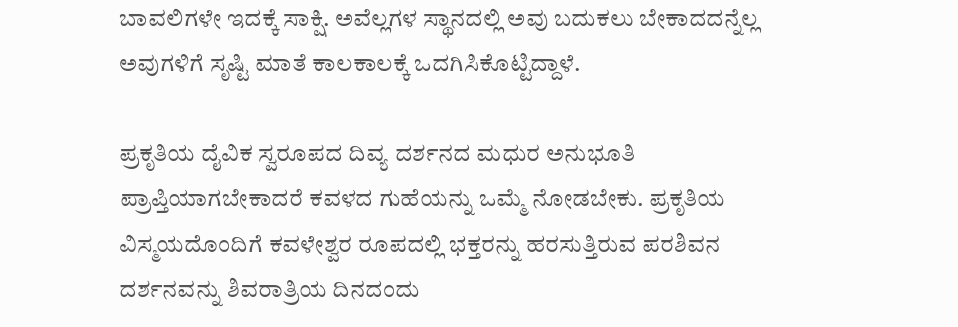ಬಾವಲಿಗಳೇ ಇದಕ್ಕೆ ಸಾಕ್ಷಿ. ಅವೆಲ್ಲಗಳ ಸ್ಥಾನದಲ್ಲಿ ಅವು ಬದುಕಲು ಬೇಕಾದದನ್ನೆಲ್ಲ ಅವುಗಳಿಗೆ ಸೃಷ್ಟಿ ಮಾತೆ ಕಾಲಕಾಲಕ್ಕೆ ಒದಗಿಸಿಕೊಟ್ಟಿದ್ದಾಳೆ.

ಪ್ರಕೃತಿಯ ದೈವಿಕ ಸ್ವರೂಪದ ದಿವ್ಯ ದರ್ಶನದ ಮಧುರ ಅನುಭೂತಿ ಪ್ರಾಪ್ತಿಯಾಗಬೇಕಾದರೆ ಕವಳದ ಗುಹೆಯನ್ನು ಒಮ್ಮೆ ನೋಡಬೇಕು. ಪ್ರಕೃತಿಯ ವಿಸ್ಮಯದೊಂದಿಗೆ ಕವಳೇಶ್ವರ ರೂಪದಲ್ಲಿ ಭಕ್ತರನ್ನು ಹರಸುತ್ತಿರುವ ಪರಶಿವನ ದರ್ಶನವನ್ನು ಶಿವರಾತ್ರಿಯ ದಿನದಂದು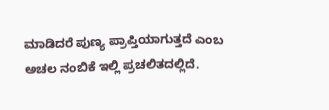ಮಾಡಿದರೆ ಪುಣ್ಯ ಪ್ರಾಪ್ತಿಯಾಗುತ್ತದೆ ಎಂಬ ಅಚಲ ನಂಬಿಕೆ ಇಲ್ಲಿ ಪ್ರಚಲಿತದಲ್ಲಿದೆ.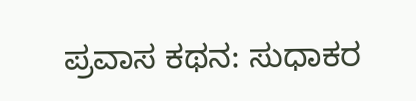ಪ್ರವಾಸ ಕಥನ: ಸುಧಾಕರ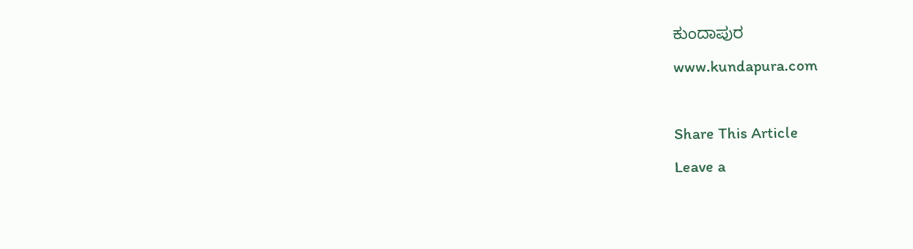ಕುಂದಾಪುರ
www.kundapura.com

Share This Article
Leave a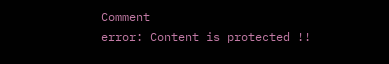Comment
error: Content is protected !!